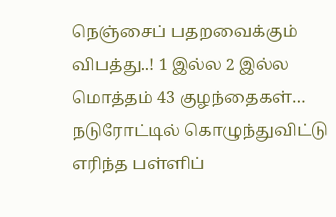நெஞ்சைப் பதறவைக்கும் விபத்து..! 1 இல்ல 2 இல்ல மொத்தம் 43 குழந்தைகள்… நடுரோட்டில் கொழுந்துவிட்டு எரிந்த பள்ளிப்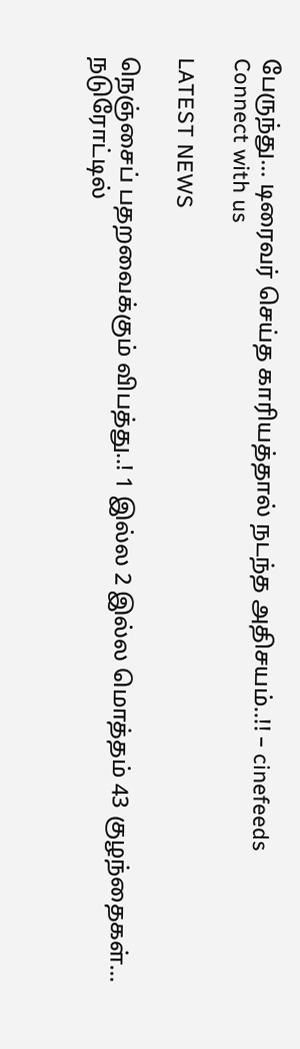பேருந்து… டிரைவர் செய்த காரியத்தால் நடந்த அதிசயம்..!! – cinefeeds
Connect with us

LATEST NEWS

நெஞ்சைப் பதறவைக்கும் விபத்து..! 1 இல்ல 2 இல்ல மொத்தம் 43 குழந்தைகள்… நடுரோட்டில்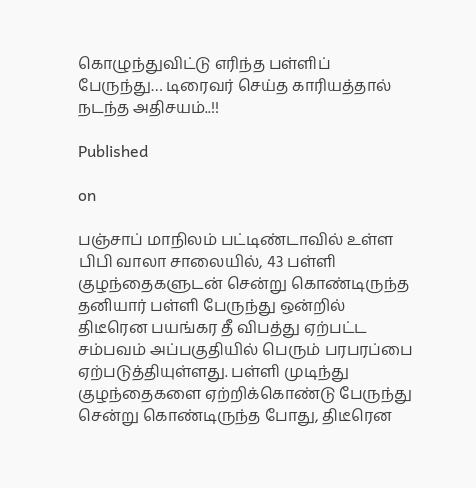கொழுந்துவிட்டு எரிந்த பள்ளிப் பேருந்து… டிரைவர் செய்த காரியத்தால் நடந்த அதிசயம்..!!

Published

on

பஞ்சாப் மாநிலம் பட்டிண்டாவில் உள்ள பிபி வாலா சாலையில், 43 பள்ளி குழந்தைகளுடன் சென்று கொண்டிருந்த தனியார் பள்ளி பேருந்து ஒன்றில் திடீரென பயங்கர தீ விபத்து ஏற்பட்ட சம்பவம் அப்பகுதியில் பெரும் பரபரப்பை ஏற்படுத்தியுள்ளது. பள்ளி முடிந்து குழந்தைகளை ஏற்றிக்கொண்டு பேருந்து சென்று கொண்டிருந்த போது, திடீரென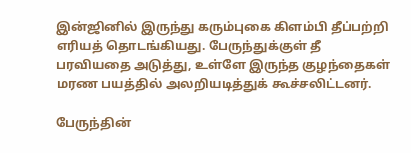இன்ஜினில் இருந்து கரும்புகை கிளம்பி தீப்பற்றி எரியத் தொடங்கியது. பேருந்துக்குள் தீ பரவியதை அடுத்து, உள்ளே இருந்த குழந்தைகள் மரண பயத்தில் அலறியடித்துக் கூச்சலிட்டனர்.

பேருந்தின்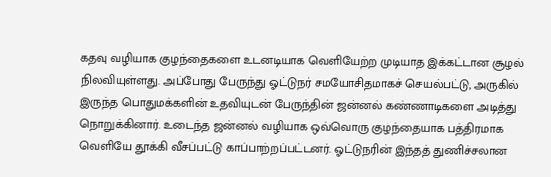கதவு வழியாக குழந்தைகளை உடனடியாக வெளியேற்ற முடியாத இக்கட்டான சூழல் நிலவியுள்ளது. அப்போது பேருந்து ஓட்டுநர் சமயோசிதமாகச் செயல்பட்டு, அருகில் இருந்த பொதுமக்களின் உதவியுடன் பேருந்தின் ஜன்னல் கண்ணாடிகளை அடித்து நொறுக்கினார். உடைந்த ஜன்னல் வழியாக ஒவ்வொரு குழந்தையாக பத்திரமாக வெளியே தூக்கி வீசப்பட்டு காப்பாற்றப்பட்டனர். ஓட்டுநரின் இந்தத் துணிச்சலான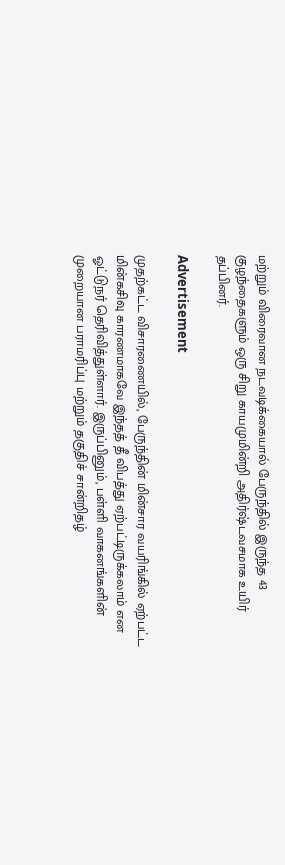மற்றும் விரைவான நடவடிக்கையால் பேருந்தில் இருந்த 43 குழந்தைகளும் ஒரு சிறு காயமுமின்றி அதிர்ஷ்டவசமாக உயிர் தப்பினர்.

Advertisement

முதற்கட்ட விசாரணையில், பேருந்தின் மின்சார வயரிங்கில் ஏற்பட்ட மின்கசிவு காரணமாகவே இந்தத் தீ விபத்து ஏற்பட்டிருக்கலாம் என ஓட்டுநர் தெரிவித்துள்ளார். இருப்பினும், பள்ளி வாகனங்களின் முறையான பராமரிப்பு மற்றும் தகுதிச் சான்றிதழ்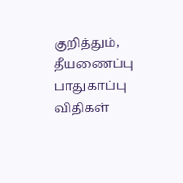குறித்தும், தீயணைப்பு பாதுகாப்பு விதிகள்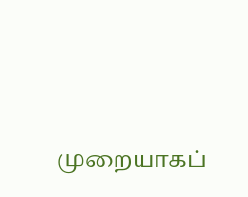முறையாகப்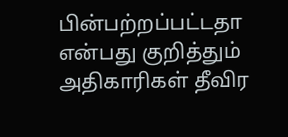பின்பற்றப்பட்டதா என்பது குறித்தும் அதிகாரிகள் தீவிர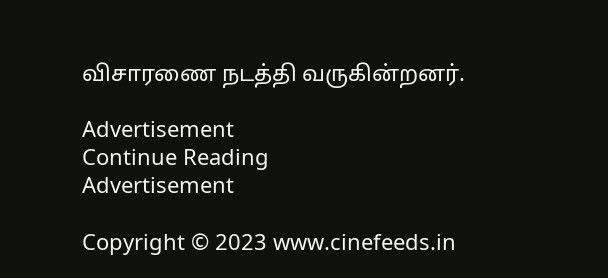விசாரணை நடத்தி வருகின்றனர்.

Advertisement
Continue Reading
Advertisement

Copyright © 2023 www.cinefeeds.in